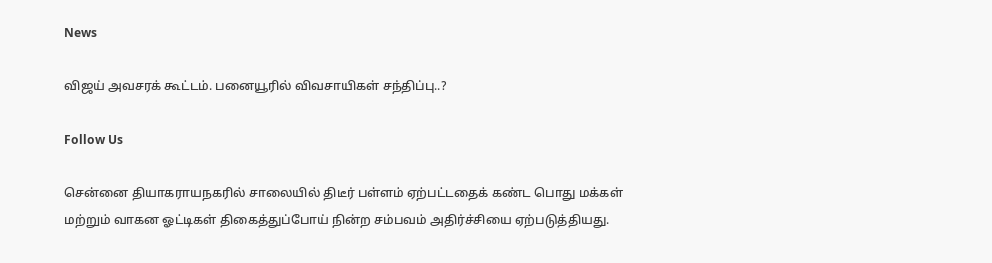News

விஜய் அவசரக் கூட்டம். பனையூரில் விவசாயிகள் சந்திப்பு..?

Follow Us

சென்னை தியாகராயநகரில் சாலையில் திடீர் பள்ளம் ஏற்பட்டதைக் கண்ட பொது மக்கள் மற்றும் வாகன ஓட்டிகள் திகைத்துப்போய் நின்ற சம்பவம் அதிர்ச்சியை ஏற்படுத்தியது.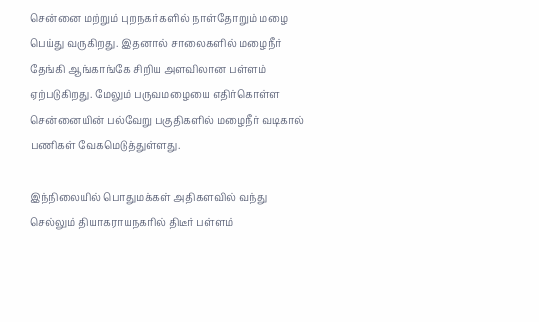சென்னை மற்றும் புறநகர்களில் நாள்தோறும் மழை பெய்து வருகிறது. இதனால் சாலைகளில் மழைநீர் தேங்கி ஆங்காங்கே சிறிய அளவிலான பள்ளம் ஏற்படுகிறது. மேலும் பருவமழையை எதிர்கொள்ள சென்னையின் பல்வேறு பகுதிகளில் மழைநீர் வடிகால் பணிகள் வேகமெடுத்துள்ளது.

இந்நிலையில் பொதுமக்கள் அதிகளவில் வந்து செல்லும் தியாகராயநகரில் திடீர் பள்ளம்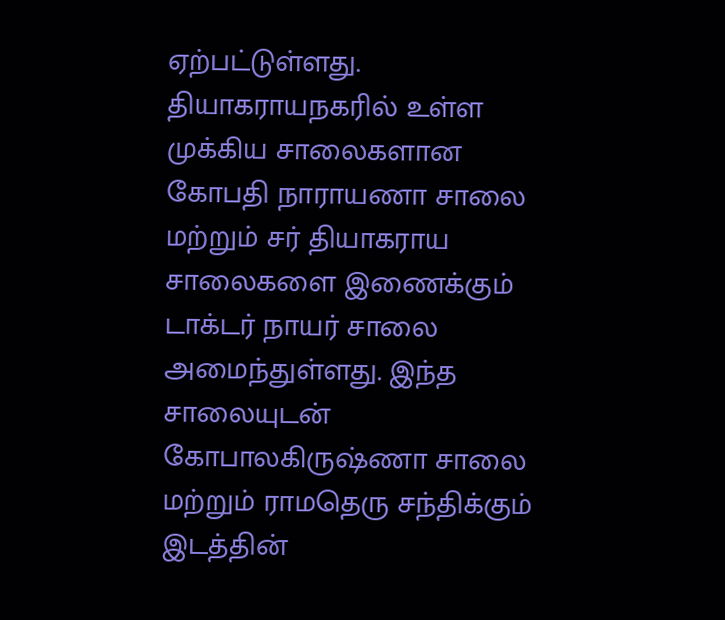ஏற்பட்டுள்ளது. தியாகராயநகரில் உள்ள முக்கிய சாலைகளான கோபதி நாராயணா சாலை மற்றும் சர் தியாகராய சாலைகளை இணைக்கும் டாக்டர் நாயர் சாலை அமைந்துள்ளது. இந்த சாலையுடன் கோபாலகிருஷ்ணா சாலை மற்றும் ராமதெரு சந்திக்கும் இடத்தின்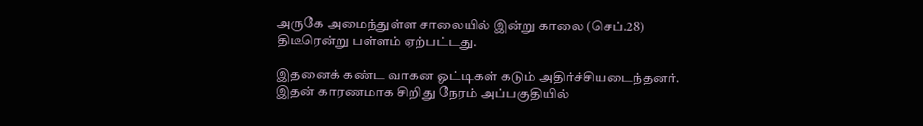அருகே அமைந்துள்ள சாலையில் இன்று காலை (செப்.28) திடீரென்று பள்ளம் ஏற்பட்டது.

இதனைக் கண்ட வாகன ஓட்டிகள் கடும் அதிர்ச்சியடைந்தனர். இதன் காரணமாக சிறிது நேரம் அப்பகுதியில்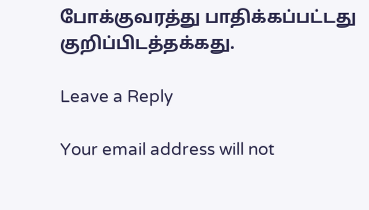போக்குவரத்து பாதிக்கப்பட்டது குறிப்பிடத்தக்கது.

Leave a Reply

Your email address will not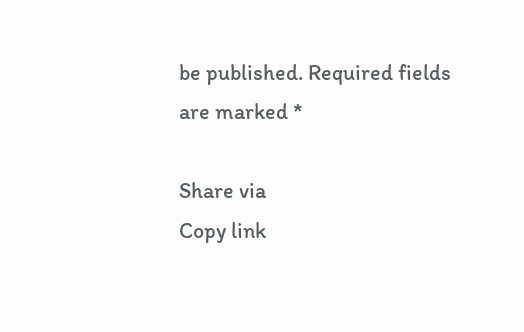be published. Required fields are marked *

Share via
Copy link